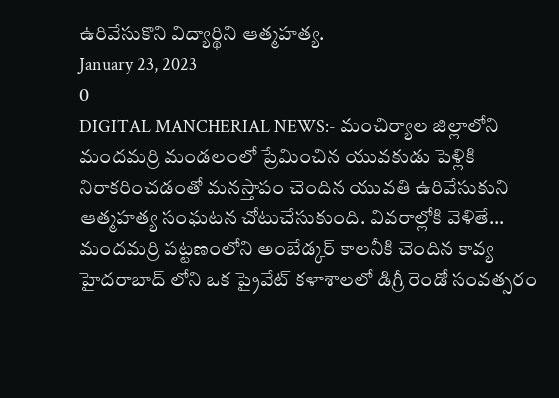ఉరివేసుకొని విద్యార్థిని ఆత్మహత్య.
January 23, 2023
0
DIGITAL MANCHERIAL NEWS:- మంచిర్యాల జిల్లాలోని మందమర్రి మండలంలో ప్రేమించిన యువకుడు పెళ్లికి నిరాకరించడంతో మనస్తాపం చెందిన యువతి ఉరివేసుకుని ఆత్మహత్య సంఘటన చోటుచేసుకుంది. వివరాల్లోకి వెళితే... మందమర్రి పట్టణంలోని అంబేడ్కర్ కాలనీకి చెందిన కావ్య హైదరాబాద్ లోని ఒక ప్రైవేట్ కళాశాలలో డిగ్రీ రెండో సంవత్సరం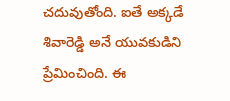చదువుతోంది. ఐతే అక్కడే శివారెడ్డి అనే యువకుడిని ప్రేమించింది. ఈ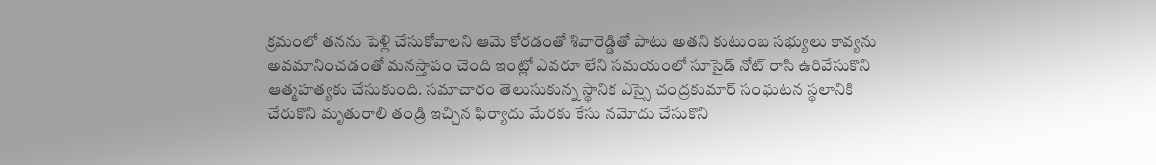క్రమంలో తనను పెళ్లి చేసుకోవాలని ఆమె కోరడంతో శివారెడ్డితో పాటు అతని కుటుంబ సభ్యులు కావ్యను అవమానించడంతో మనస్తాపం చెంది ఇంట్లో ఎవరూ లేని సమయంలో సూసైడ్ నోట్ రాసి ఉరివేసుకొని ఆత్మహత్యకు చేసుకుంది. సమాచారం తెలుసుకున్న స్థానిక ఎస్సై చంద్రకుమార్ సంఘటన స్థలానికి చేరుకొని మృతురాలి తండ్రి ఇచ్చిన ఫిర్యాదు మేరకు కేసు నమోదు చేసుకొని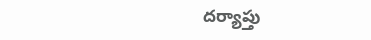దర్యాప్తు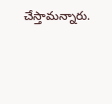చేస్తామన్నారు.